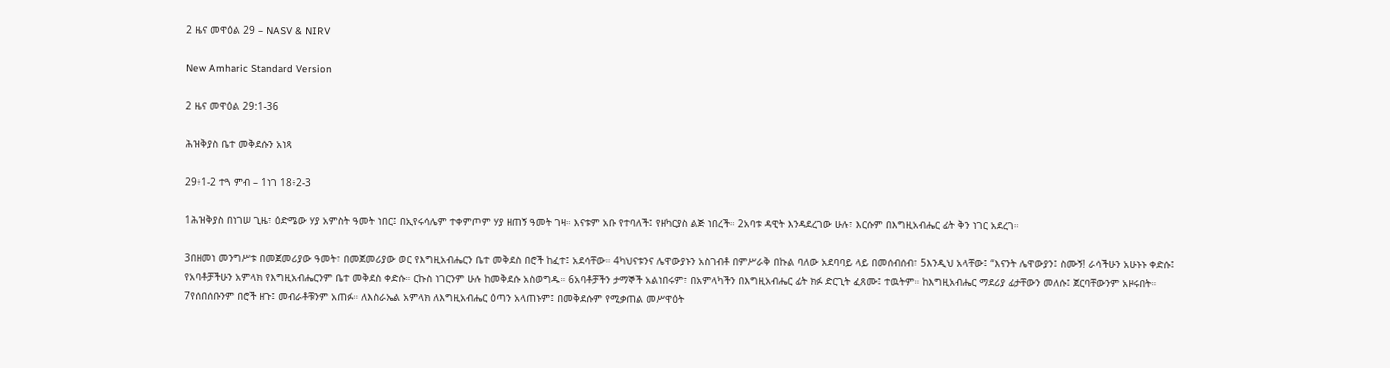2 ዜና መዋዕል 29 – NASV & NIRV

New Amharic Standard Version

2 ዜና መዋዕል 29:1-36

ሕዝቅያስ ቤተ መቅደሱን አነጻ

29፥1-2 ተጓ ምብ – 1ነገ 18፥2-3

1ሕዝቅያስ በነገሠ ጊዜ፣ ዕድሜው ሃያ አምስት ዓመት ነበር፤ በኢየሩሳሌም ተቀምጦም ሃያ ዘጠኝ ዓመት ገዛ። እናቱም አቡ የተባለች፤ የዘካርያስ ልጅ ነበረች። 2አባቱ ዳዊት እንዳደረገው ሁሉ፣ እርሱም በእግዚአብሔር ፊት ቅን ነገር አደረገ።

3በዘመነ መንግሥቱ በመጀመሪያው ዓመት፣ በመጀመሪያው ወር የእግዚአብሔርን ቤተ መቅደስ በሮች ከፈተ፤ አደሳቸው። 4ካህናቱንና ሌዋውያኑን አስገብቶ በምሥራቅ በኩል ባለው አደባባይ ላይ በመሰብሰብ፣ 5እንዲህ አላቸው፤ “እናንት ሌዋውያን፤ ስሙኝ! ራሳችሁን አሁኑኑ ቀድሱ፤ የአባቶቻችሁን አምላክ የእግዚአብሔርንም ቤተ መቅደስ ቀድሱ። ርኩስ ነገርንም ሁሉ ከመቅደሱ አስወግዱ። 6አባቶቻችን ታማኞች አልነበሩም፣ በአምላካችን በእግዚአብሔር ፊት ክፉ ድርጊት ፈጸሙ፤ ተዉትም። ከእግዚአብሔር ማደሪያ ፊታቸውን መለሱ፤ ጀርባቸውንም አዞሩበት። 7የሰበሰቡንም በሮች ዘጉ፤ መብራቶቹንም አጠፉ። ለእስራኤል አምላክ ለእግዚአብሔር ዕጣን አላጠኑም፤ በመቅደሱም የሚቃጠል መሥዋዕት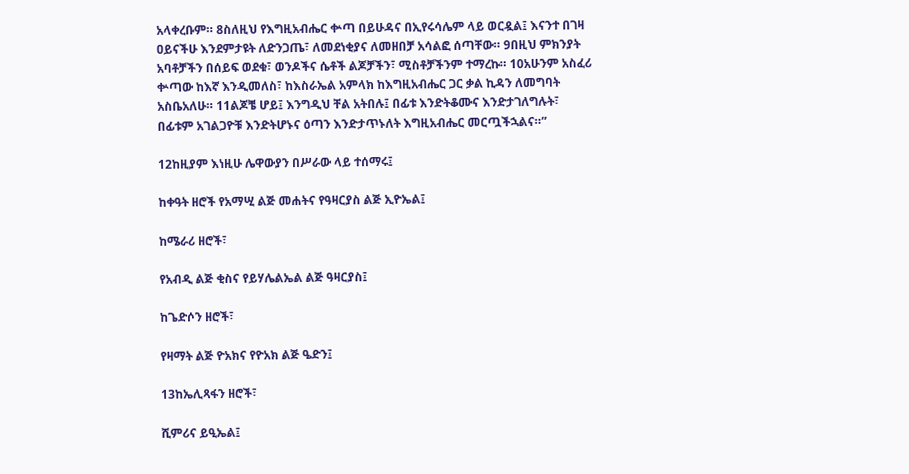አላቀረቡም። 8ስለዚህ የእግዚአብሔር ቍጣ በይሁዳና በኢየሩሳሌም ላይ ወርዷል፤ እናንተ በገዛ ዐይናችሁ እንደምታዩት ለድንጋጤ፣ ለመደነቂያና ለመዘበቻ አሳልፎ ሰጣቸው። 9በዚህ ምክንያት አባቶቻችን በሰይፍ ወደቁ፣ ወንዶችና ሴቶች ልጆቻችን፣ ሚስቶቻችንም ተማረኩ። 10አሁንም አስፈሪ ቍጣው ከእኛ እንዲመለስ፣ ከእስራኤል አምላክ ከእግዚአብሔር ጋር ቃል ኪዳን ለመግባት አስቤአለሁ። 11ልጆቼ ሆይ፤ እንግዲህ ቸል አትበሉ፤ በፊቱ እንድትቆሙና እንድታገለግሉት፣ በፊቱም አገልጋዮቹ እንድትሆኑና ዕጣን እንድታጥኑለት እግዚአብሔር መርጧችኋልና።”

12ከዚያም እነዚሁ ሌዋውያን በሥራው ላይ ተሰማሩ፤

ከቀዓት ዘሮች የአማሢ ልጅ መሐትና የዓዛርያስ ልጅ ኢዮኤል፤

ከሜራሪ ዘሮች፣

የአብዲ ልጅ ቂስና የይሃሌልኤል ልጅ ዓዛርያስ፤

ከጌድሶን ዘሮች፣

የዛማት ልጅ ዮአክና የዮአክ ልጅ ዔድን፤

13ከኤሊጻፋን ዘሮች፣

ሺምሪና ይዒኤል፤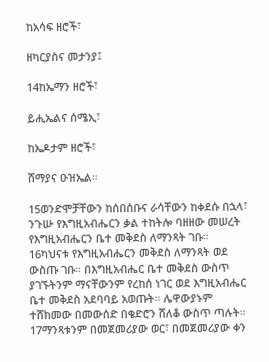ከአሳፍ ዘሮች፣

ዘካርያስና መታንያ፤

14ከኤማን ዘሮች፣

ይሒኤልና ሰሜኢ፣

ከኤዶታም ዘሮች፣

ሸማያና ዑዝኤል።

15ወንድሞቻቸውን ከሰበሰቡና ራሳቸውን ከቀደሱ በኋላ፣ ንጉሡ የእግዚአብሔርን ቃል ተከትሎ ባዘዘው መሠረት የእግዚአብሔርን ቤተ መቅደስ ለማንጻት ገቡ። 16ካህናቱ የእግዚአብሔርን መቅደስ ለማንጻት ወደ ውስጡ ገቡ። በእግዚአብሔር ቤተ መቅደስ ውስጥ ያገኙትንም ማናቸውንም የረከሰ ነገር ወደ እግዚአብሔር ቤተ መቅደስ አደባባይ አወጡት። ሌዋውያኑም ተሸክመው በመውሰድ በቄድሮን ሸለቆ ውስጥ ጣሉት። 17ማንጻቱንም በመጀመሪያው ወር፣ በመጀመሪያው ቀን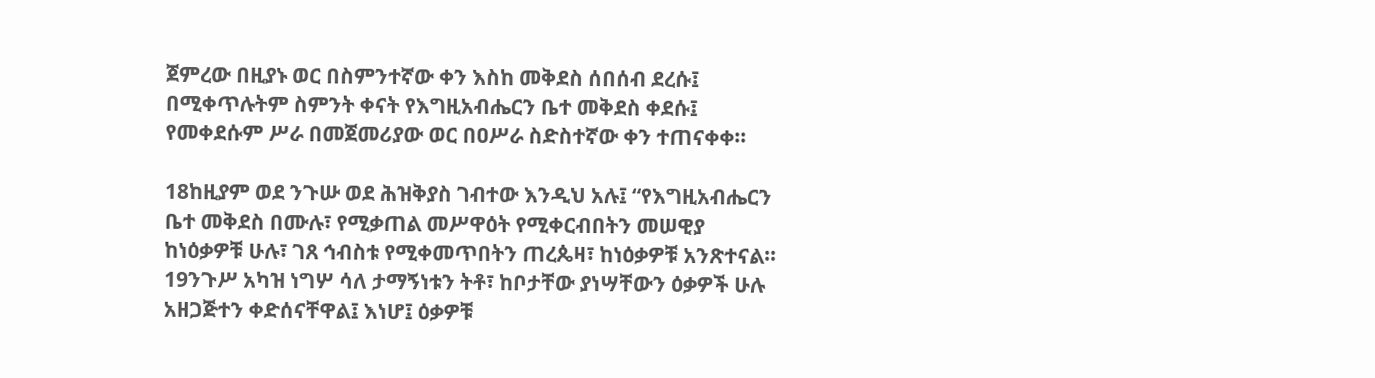ጀምረው በዚያኑ ወር በስምንተኛው ቀን እስከ መቅደስ ሰበሰብ ደረሱ፤ በሚቀጥሉትም ስምንት ቀናት የእግዚአብሔርን ቤተ መቅደስ ቀደሱ፤ የመቀደሱም ሥራ በመጀመሪያው ወር በዐሥራ ስድስተኛው ቀን ተጠናቀቀ።

18ከዚያም ወደ ንጉሡ ወደ ሕዝቅያስ ገብተው እንዲህ አሉ፤ “የእግዚአብሔርን ቤተ መቅደስ በሙሉ፣ የሚቃጠል መሥዋዕት የሚቀርብበትን መሠዊያ ከነዕቃዎቹ ሁሉ፣ ገጸ ኅብስቱ የሚቀመጥበትን ጠረጴዛ፣ ከነዕቃዎቹ አንጽተናል። 19ንጉሥ አካዝ ነግሦ ሳለ ታማኝነቱን ትቶ፣ ከቦታቸው ያነሣቸውን ዕቃዎች ሁሉ አዘጋጅተን ቀድሰናቸዋል፤ እነሆ፤ ዕቃዎቹ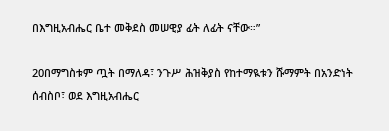በእግዚአብሔር ቤተ መቅደስ መሠዊያ ፊት ለፊት ናቸው።”

20በማግስቱም ጧት በማለዳ፣ ንጉሥ ሕዝቅያስ የከተማዪቱን ሹማምት በአንድነት ሰብስቦ፣ ወደ እግዚአብሔር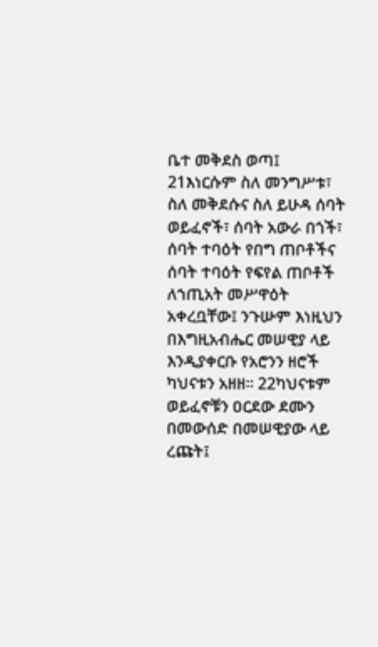ቤተ መቅደስ ወጣ፤ 21እነርሱም ስለ መንግሥቱ፣ ስለ መቅደሱና ስለ ይሁዳ ሰባት ወይፈኖች፣ ሰባት አውራ በጎች፣ ሰባት ተባዕት የበግ ጠቦቶችና ሰባት ተባዕት የፍየል ጠቦቶች ለኀጢአት መሥዋዕት አቀረቧቸው፤ ንጉሡም እነዚህን በእግዚአብሔር መሠዊያ ላይ እንዲያቀርቡ የአሮንን ዘሮች ካህናቱን አዘዘ። 22ካህናቱም ወይፈኖቹን ዐርደው ደሙን በመውሰድ በመሠዊያው ላይ ረጩት፤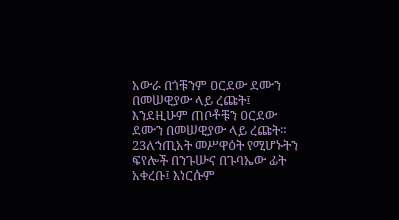አውራ በጎቹንም ዐርደው ደሙን በመሠዊያው ላይ ረጩት፤ እንደዚሁም ጠቦቶቹን ዐርደው ደሙን በመሠዊያው ላይ ረጩት። 23ለኀጢአት መሥዋዕት የሚሆኑትን ፍየሎች በንጉሡና በጉባኤው ፊት አቀረቡ፤ እነርሱም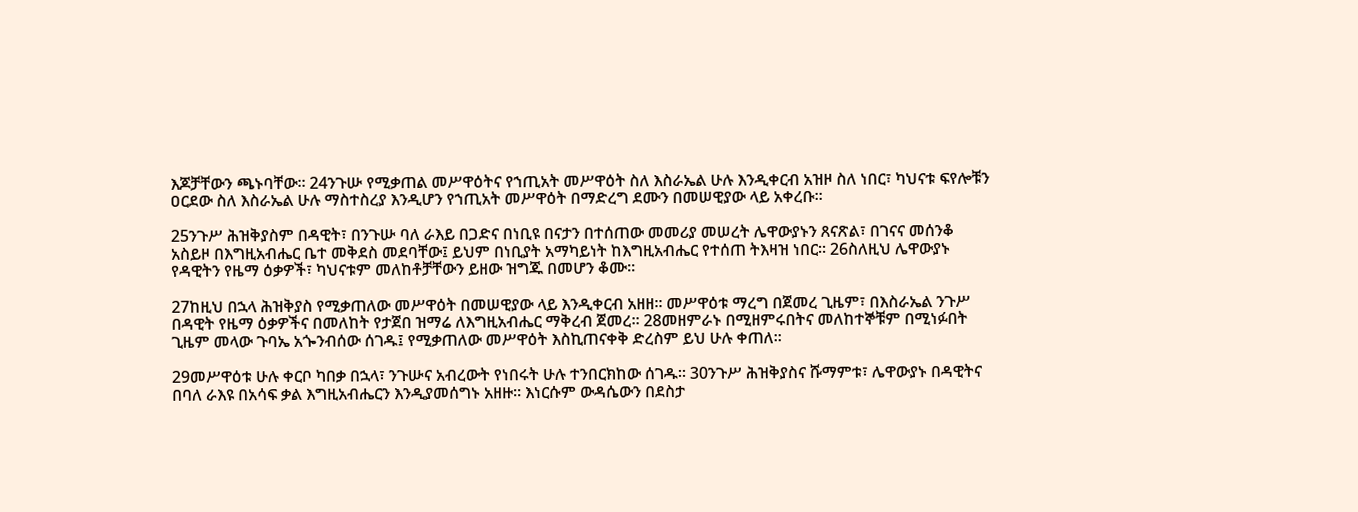እጆቻቸውን ጫኑባቸው። 24ንጉሡ የሚቃጠል መሥዋዕትና የኀጢአት መሥዋዕት ስለ እስራኤል ሁሉ እንዲቀርብ አዝዞ ስለ ነበር፣ ካህናቱ ፍየሎቹን ዐርደው ስለ እስራኤል ሁሉ ማስተስረያ እንዲሆን የኀጢአት መሥዋዕት በማድረግ ደሙን በመሠዊያው ላይ አቀረቡ።

25ንጉሥ ሕዝቅያስም በዳዊት፣ በንጉሡ ባለ ራእይ በጋድና በነቢዩ በናታን በተሰጠው መመሪያ መሠረት ሌዋውያኑን ጸናጽል፣ በገናና መሰንቆ አስይዞ በእግዚአብሔር ቤተ መቅደስ መደባቸው፤ ይህም በነቢያት አማካይነት ከእግዚአብሔር የተሰጠ ትእዛዝ ነበር። 26ስለዚህ ሌዋውያኑ የዳዊትን የዜማ ዕቃዎች፣ ካህናቱም መለከቶቻቸውን ይዘው ዝግጁ በመሆን ቆሙ።

27ከዚህ በኋላ ሕዝቅያስ የሚቃጠለው መሥዋዕት በመሠዊያው ላይ እንዲቀርብ አዘዘ። መሥዋዕቱ ማረግ በጀመረ ጊዜም፣ በእስራኤል ንጉሥ በዳዊት የዜማ ዕቃዎችና በመለከት የታጀበ ዝማሬ ለእግዚአብሔር ማቅረብ ጀመረ። 28መዘምራኑ በሚዘምሩበትና መለከተኞቹም በሚነፉበት ጊዜም መላው ጉባኤ አጐንብሰው ሰገዱ፤ የሚቃጠለው መሥዋዕት እስኪጠናቀቅ ድረስም ይህ ሁሉ ቀጠለ።

29መሥዋዕቱ ሁሉ ቀርቦ ካበቃ በኋላ፣ ንጉሡና አብረውት የነበሩት ሁሉ ተንበርክከው ሰገዱ። 30ንጉሥ ሕዝቅያስና ሹማምቱ፣ ሌዋውያኑ በዳዊትና በባለ ራእዩ በአሳፍ ቃል እግዚአብሔርን እንዲያመሰግኑ አዘዙ። እነርሱም ውዳሴውን በደስታ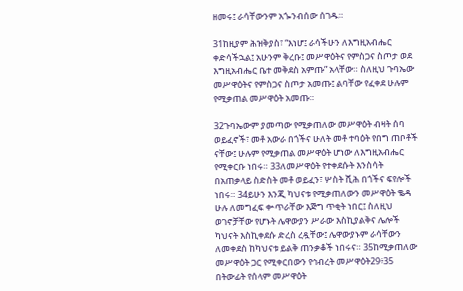ዘመሩ፤ ራሳቸውንም አጐንብሰው ሰገዱ።

31ከዚያም ሕዝቅያስ፣ “እነሆ፤ ራሳችሁን ለእግዚአብሔር ቀድሳችኋል፤ አሁንም ቅረቡ፤ መሥዋዕትና የምስጋና ስጦታ ወደ እግዚአብሔር ቤተ መቅደስ አምጡ” አላቸው። ስለዚህ ጉባኤው መሥዋዕትና የምስጋና ስጦታ አመጡ፤ ልባቸው የፈቀደ ሁሉም የሚቃጠል መሥዋዕት አመጡ።

32ጉባኤውም ያመጣው የሚቃጠለው መሥዋዕት ብዛት ሰባ ወይፈኖች፣ መቶ አውራ በጎችና ሁለት መቶ ተባዕት የበግ ጠቦቶች ናቸው፤ ሁሉም የሚቃጠል መሥዋዕት ሆነው ለእግዚአብሔር የሚቀርቡ ነበሩ። 33ለመሥዋዕት የተቀደሱት እንስሳት በአጠቃላይ ስድስት መቶ ወይፈን፣ ሦስት ሺሕ በጎችና ፍየሎች ነበሩ። 34ይሁን እንጂ ካህናቱ የሚቃጠለውን መሥዋዕት ቈዳ ሁሉ ለመግፈፍ ቍጥራቸው እጅግ ጥቂት ነበር፤ ስለዚህ ወገኖቻቸው የሆኑት ሌዋውያን ሥራው እስኪያልቅና ሌሎች ካህናት እስኪቀደሱ ድረስ ረዷቸው፤ ሌዋውያኑም ራሳቸውን ለመቀደስ ከካህናቱ ይልቅ ጠንቃቆች ነበሩና። 35ከሚቃጠለው መሥዋዕት ጋር የሚቀርበውን የኅብረት መሥዋዕት29፥35 በትውፊት የሰላም መሥዋዕት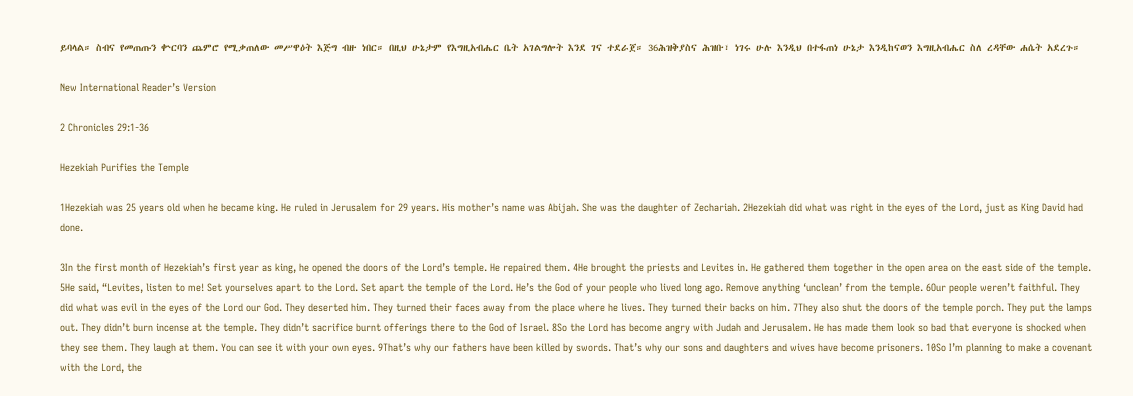ይባላል። ስብና የመጠጡን ቍርባን ጨምሮ የሚቃጠለው መሥዋዕት እጅግ ብዙ ነበር። በዚህ ሁኔታም የእግዚአብሔር ቤት አገልግሎት እንደ ገና ተደራጀ። 36ሕዝቅያስና ሕዝቡ፣ ነገሩ ሁሉ እንዲህ በተፋጠነ ሁኔታ እንዲከናወን እግዚአብሔር ስለ ረዳቸው ሐሴት አደረጉ።

New International Reader’s Version

2 Chronicles 29:1-36

Hezekiah Purifies the Temple

1Hezekiah was 25 years old when he became king. He ruled in Jerusalem for 29 years. His mother’s name was Abijah. She was the daughter of Zechariah. 2Hezekiah did what was right in the eyes of the Lord, just as King David had done.

3In the first month of Hezekiah’s first year as king, he opened the doors of the Lord’s temple. He repaired them. 4He brought the priests and Levites in. He gathered them together in the open area on the east side of the temple. 5He said, “Levites, listen to me! Set yourselves apart to the Lord. Set apart the temple of the Lord. He’s the God of your people who lived long ago. Remove anything ‘unclean’ from the temple. 6Our people weren’t faithful. They did what was evil in the eyes of the Lord our God. They deserted him. They turned their faces away from the place where he lives. They turned their backs on him. 7They also shut the doors of the temple porch. They put the lamps out. They didn’t burn incense at the temple. They didn’t sacrifice burnt offerings there to the God of Israel. 8So the Lord has become angry with Judah and Jerusalem. He has made them look so bad that everyone is shocked when they see them. They laugh at them. You can see it with your own eyes. 9That’s why our fathers have been killed by swords. That’s why our sons and daughters and wives have become prisoners. 10So I’m planning to make a covenant with the Lord, the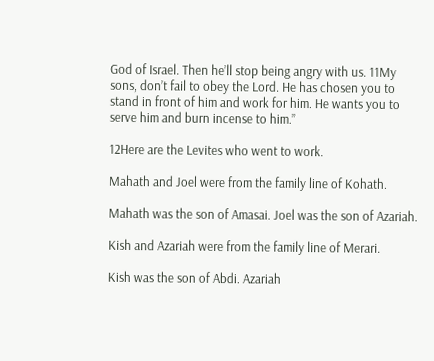God of Israel. Then he’ll stop being angry with us. 11My sons, don’t fail to obey the Lord. He has chosen you to stand in front of him and work for him. He wants you to serve him and burn incense to him.”

12Here are the Levites who went to work.

Mahath and Joel were from the family line of Kohath.

Mahath was the son of Amasai. Joel was the son of Azariah.

Kish and Azariah were from the family line of Merari.

Kish was the son of Abdi. Azariah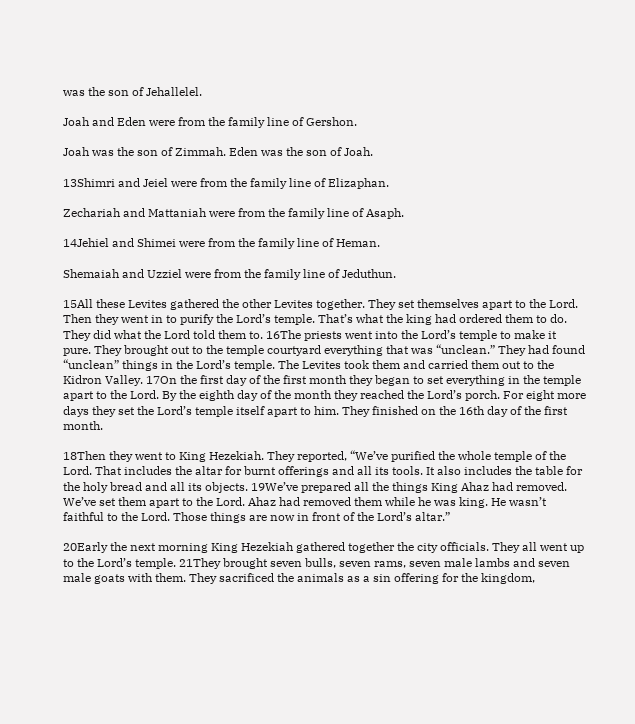was the son of Jehallelel.

Joah and Eden were from the family line of Gershon.

Joah was the son of Zimmah. Eden was the son of Joah.

13Shimri and Jeiel were from the family line of Elizaphan.

Zechariah and Mattaniah were from the family line of Asaph.

14Jehiel and Shimei were from the family line of Heman.

Shemaiah and Uzziel were from the family line of Jeduthun.

15All these Levites gathered the other Levites together. They set themselves apart to the Lord. Then they went in to purify the Lord’s temple. That’s what the king had ordered them to do. They did what the Lord told them to. 16The priests went into the Lord’s temple to make it pure. They brought out to the temple courtyard everything that was “unclean.” They had found “unclean” things in the Lord’s temple. The Levites took them and carried them out to the Kidron Valley. 17On the first day of the first month they began to set everything in the temple apart to the Lord. By the eighth day of the month they reached the Lord’s porch. For eight more days they set the Lord’s temple itself apart to him. They finished on the 16th day of the first month.

18Then they went to King Hezekiah. They reported, “We’ve purified the whole temple of the Lord. That includes the altar for burnt offerings and all its tools. It also includes the table for the holy bread and all its objects. 19We’ve prepared all the things King Ahaz had removed. We’ve set them apart to the Lord. Ahaz had removed them while he was king. He wasn’t faithful to the Lord. Those things are now in front of the Lord’s altar.”

20Early the next morning King Hezekiah gathered together the city officials. They all went up to the Lord’s temple. 21They brought seven bulls, seven rams, seven male lambs and seven male goats with them. They sacrificed the animals as a sin offering for the kingdom,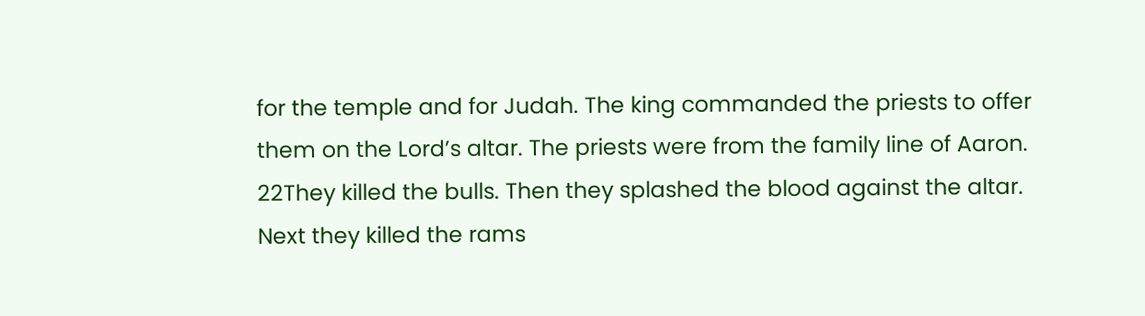for the temple and for Judah. The king commanded the priests to offer them on the Lord’s altar. The priests were from the family line of Aaron. 22They killed the bulls. Then they splashed the blood against the altar. Next they killed the rams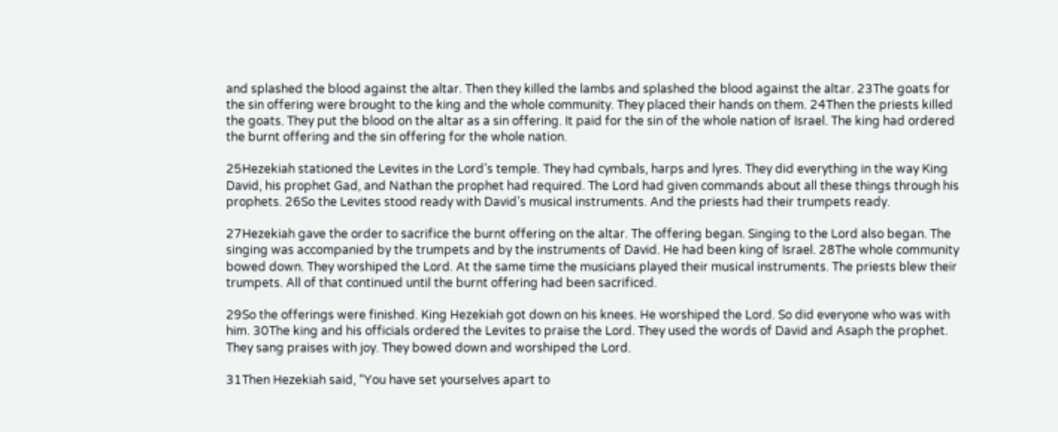and splashed the blood against the altar. Then they killed the lambs and splashed the blood against the altar. 23The goats for the sin offering were brought to the king and the whole community. They placed their hands on them. 24Then the priests killed the goats. They put the blood on the altar as a sin offering. It paid for the sin of the whole nation of Israel. The king had ordered the burnt offering and the sin offering for the whole nation.

25Hezekiah stationed the Levites in the Lord’s temple. They had cymbals, harps and lyres. They did everything in the way King David, his prophet Gad, and Nathan the prophet had required. The Lord had given commands about all these things through his prophets. 26So the Levites stood ready with David’s musical instruments. And the priests had their trumpets ready.

27Hezekiah gave the order to sacrifice the burnt offering on the altar. The offering began. Singing to the Lord also began. The singing was accompanied by the trumpets and by the instruments of David. He had been king of Israel. 28The whole community bowed down. They worshiped the Lord. At the same time the musicians played their musical instruments. The priests blew their trumpets. All of that continued until the burnt offering had been sacrificed.

29So the offerings were finished. King Hezekiah got down on his knees. He worshiped the Lord. So did everyone who was with him. 30The king and his officials ordered the Levites to praise the Lord. They used the words of David and Asaph the prophet. They sang praises with joy. They bowed down and worshiped the Lord.

31Then Hezekiah said, “You have set yourselves apart to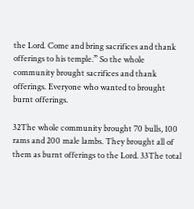the Lord. Come and bring sacrifices and thank offerings to his temple.” So the whole community brought sacrifices and thank offerings. Everyone who wanted to brought burnt offerings.

32The whole community brought 70 bulls, 100 rams and 200 male lambs. They brought all of them as burnt offerings to the Lord. 33The total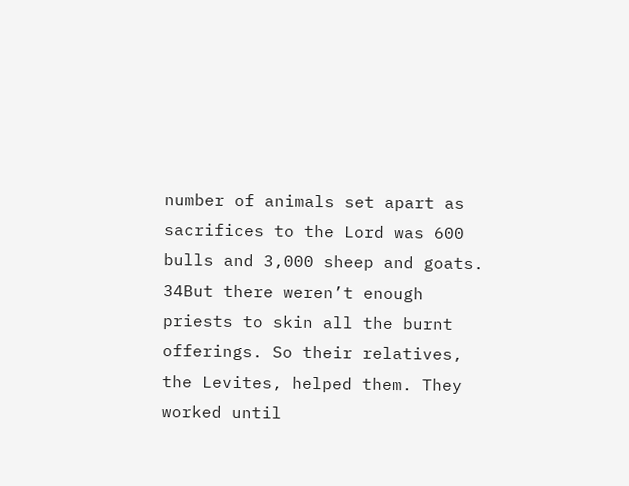number of animals set apart as sacrifices to the Lord was 600 bulls and 3,000 sheep and goats. 34But there weren’t enough priests to skin all the burnt offerings. So their relatives, the Levites, helped them. They worked until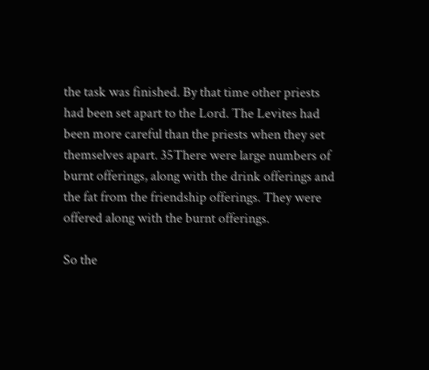the task was finished. By that time other priests had been set apart to the Lord. The Levites had been more careful than the priests when they set themselves apart. 35There were large numbers of burnt offerings, along with the drink offerings and the fat from the friendship offerings. They were offered along with the burnt offerings.

So the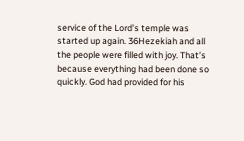service of the Lord’s temple was started up again. 36Hezekiah and all the people were filled with joy. That’s because everything had been done so quickly. God had provided for his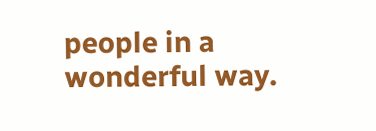people in a wonderful way.